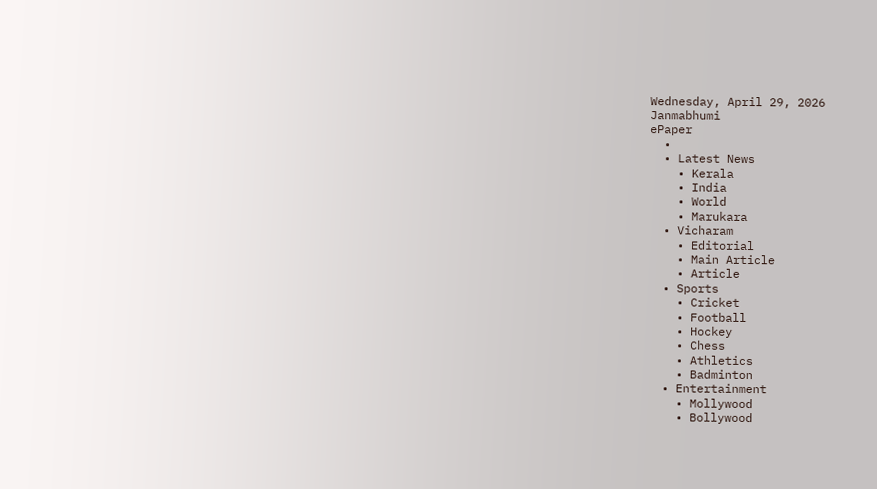Wednesday, April 29, 2026
Janmabhumi
ePaper
  •
  • Latest News
    • Kerala
    • India
    • World
    • Marukara
  • Vicharam
    • Editorial
    • Main Article
    • Article
  • Sports
    • Cricket
    • Football
    • Hockey
    • Chess
    • Athletics
    • Badminton
  • Entertainment
    • Mollywood
    • Bollywood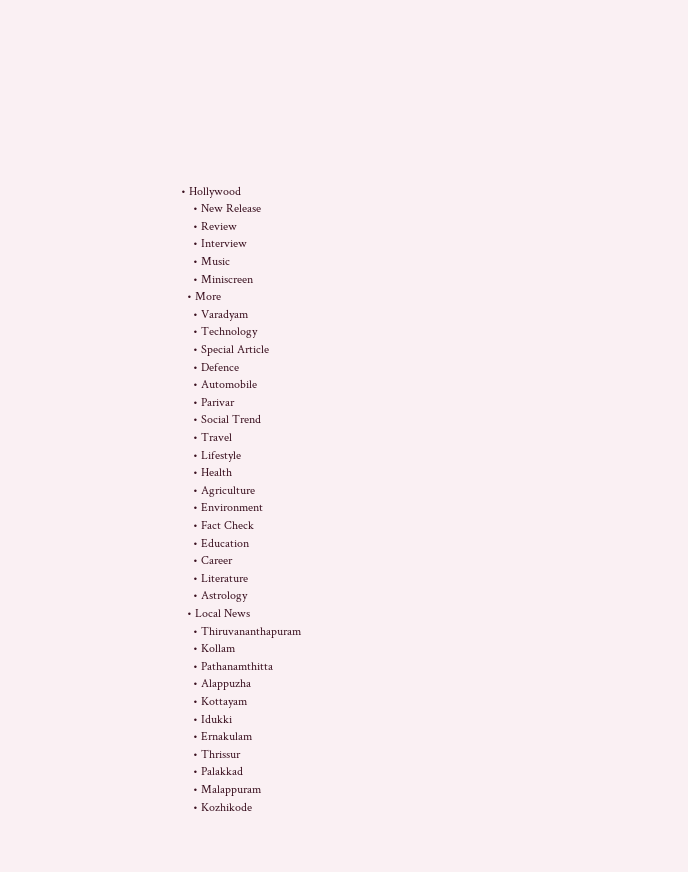• Hollywood
    • New Release
    • Review
    • Interview
    • Music
    • Miniscreen
  • More
    • Varadyam
    • Technology
    • Special Article
    • Defence
    • Automobile
    • Parivar
    • Social Trend
    • Travel
    • Lifestyle
    • Health
    • Agriculture
    • Environment
    • Fact Check
    • Education
    • Career
    • Literature
    • Astrology
  • Local News
    • Thiruvananthapuram
    • Kollam
    • Pathanamthitta
    • Alappuzha
    • Kottayam
    • Idukki
    • Ernakulam
    • Thrissur
    • Palakkad
    • Malappuram
    • Kozhikode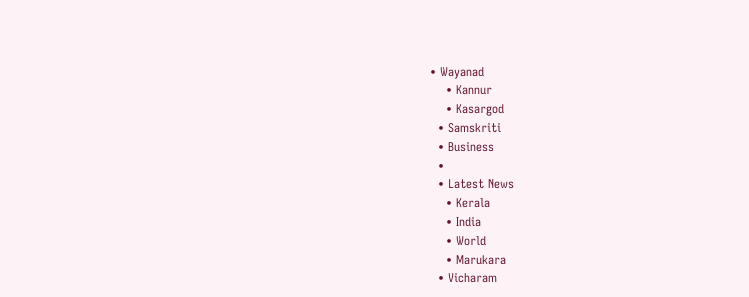• Wayanad
    • Kannur
    • Kasargod
  • Samskriti
  • Business
  •
  • Latest News
    • Kerala
    • India
    • World
    • Marukara
  • Vicharam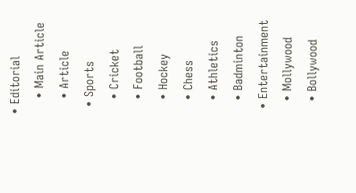• Editorial
    • Main Article
    • Article
  • Sports
    • Cricket
    • Football
    • Hockey
    • Chess
    • Athletics
    • Badminton
  • Entertainment
    • Mollywood
    • Bollywood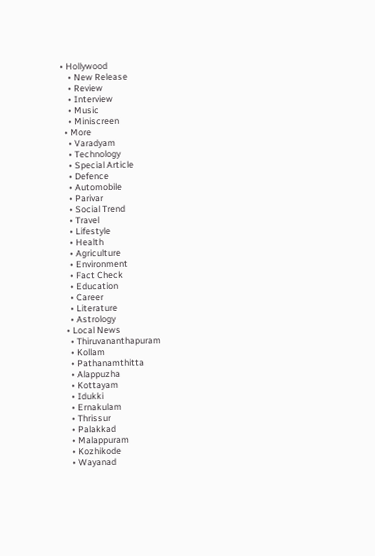• Hollywood
    • New Release
    • Review
    • Interview
    • Music
    • Miniscreen
  • More
    • Varadyam
    • Technology
    • Special Article
    • Defence
    • Automobile
    • Parivar
    • Social Trend
    • Travel
    • Lifestyle
    • Health
    • Agriculture
    • Environment
    • Fact Check
    • Education
    • Career
    • Literature
    • Astrology
  • Local News
    • Thiruvananthapuram
    • Kollam
    • Pathanamthitta
    • Alappuzha
    • Kottayam
    • Idukki
    • Ernakulam
    • Thrissur
    • Palakkad
    • Malappuram
    • Kozhikode
    • Wayanad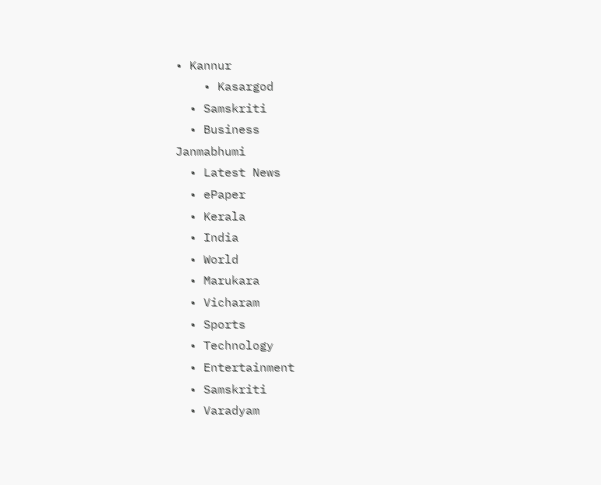• Kannur
    • Kasargod
  • Samskriti
  • Business
Janmabhumi
  • Latest News
  • ePaper
  • Kerala
  • India
  • World
  • Marukara
  • Vicharam
  • Sports
  • Technology
  • Entertainment
  • Samskriti
  • Varadyam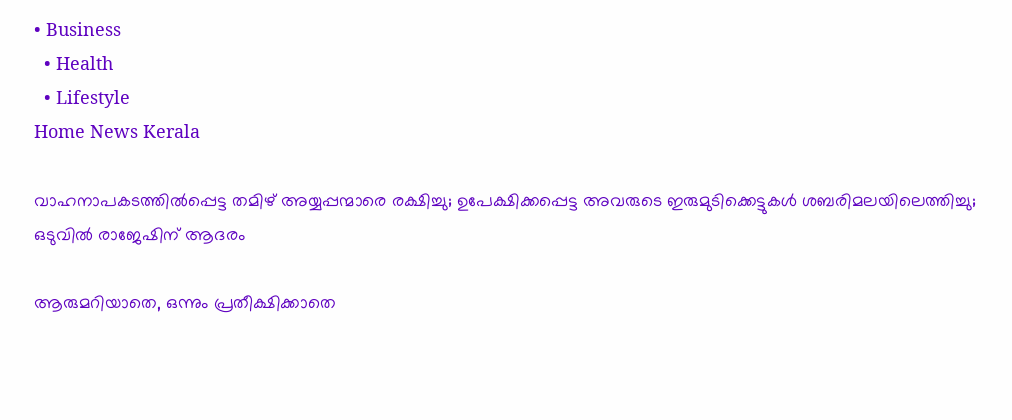• Business
  • Health
  • Lifestyle
Home News Kerala

വാഹനാപകടത്തില്‍പ്പെട്ട തമിഴ് അയ്യപ്പന്മാരെ രക്ഷിച്ചു; ഉപേക്ഷിക്കപ്പെട്ട അവരുടെ ഇരുമുടിക്കെട്ടുകള്‍ ശബരിമലയിലെത്തിച്ചു; ഒടുവില്‍ രാജേഷിന് ആദരം

ആരുമറിയാതെ, ഒന്നും പ്രതീക്ഷിക്കാതെ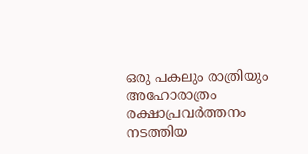ഒരു പകലും രാത്രിയും അഹോരാത്രം രക്ഷാപ്രവര്‍ത്തനം നടത്തിയ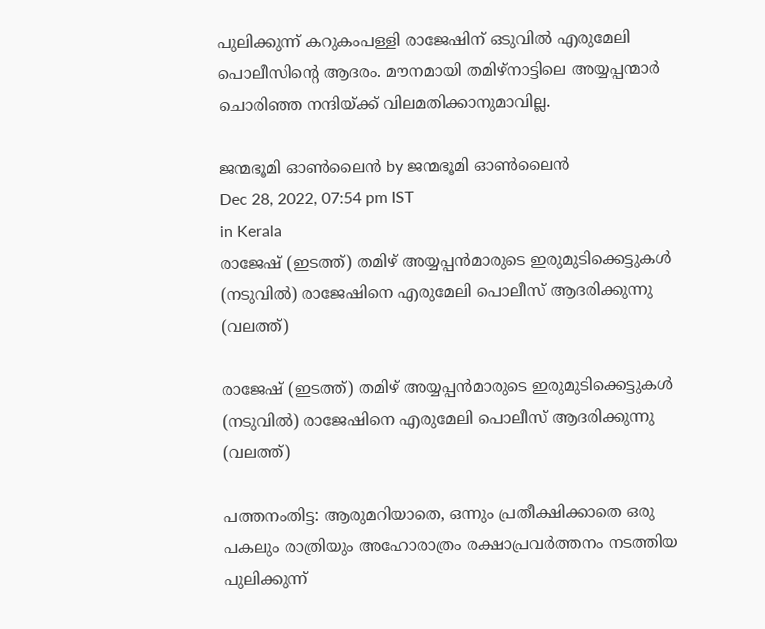പുലിക്കുന്ന് കറുകംപള്ളി രാജേഷിന് ഒടുവില്‍ എരുമേലി പൊലീസിന്റെ ആദരം. മൗനമായി തമിഴ്നാട്ടിലെ അയ്യപ്പന്മാര്‍ ചൊരിഞ്ഞ നന്ദിയ്‌ക്ക് വിലമതിക്കാനുമാവില്ല.

ജന്മഭൂമി ഓണ്‍ലൈന്‍ by ജന്മഭൂമി ഓണ്‍ലൈന്‍
Dec 28, 2022, 07:54 pm IST
in Kerala
രാജേഷ് (ഇടത്ത്) തമിഴ് അയ്യപ്പന്‍മാരുടെ ഇരുമുടിക്കെട്ടുകള്‍ (നടുവില്‍) രാജേഷിനെ എരുമേലി പൊലീസ് ആദരിക്കുന്നു (വലത്ത്)

രാജേഷ് (ഇടത്ത്) തമിഴ് അയ്യപ്പന്‍മാരുടെ ഇരുമുടിക്കെട്ടുകള്‍ (നടുവില്‍) രാജേഷിനെ എരുമേലി പൊലീസ് ആദരിക്കുന്നു (വലത്ത്)

പത്തനംതിട്ട: ആരുമറിയാതെ, ഒന്നും പ്രതീക്ഷിക്കാതെ ഒരു പകലും രാത്രിയും അഹോരാത്രം രക്ഷാപ്രവര്‍ത്തനം നടത്തിയ പുലിക്കുന്ന്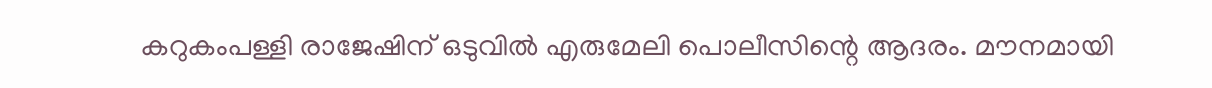കറുകംപള്ളി രാജേഷിന് ഒടുവില്‍ എരുമേലി പൊലീസിന്റെ ആദരം. മൗനമായി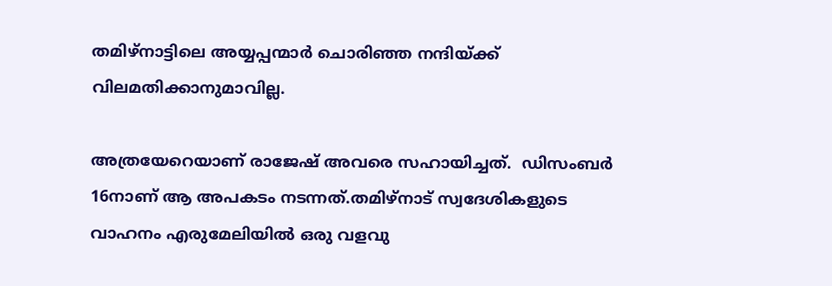തമിഴ്നാട്ടിലെ അയ്യപ്പന്മാര്‍ ചൊരിഞ്ഞ നന്ദിയ്‌ക്ക് വിലമതിക്കാനുമാവില്ല.

അത്രയേറെയാണ് രാജേഷ് അവരെ സഹായിച്ചത്.  ഡിസംബര്‍ 16നാണ് ആ അപകടം നടന്നത്.തമിഴ്നാട് സ്വദേശികളുടെ വാഹനം എരുമേലിയില്‍ ഒരു വളവു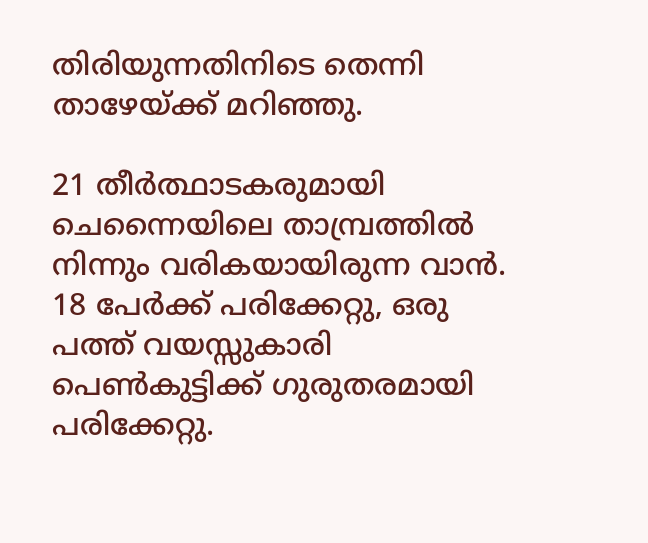തിരിയുന്നതിനിടെ തെന്നി താഴേയ്‌ക്ക് മറിഞ്ഞു.

21 തീര്‍ത്ഥാടകരുമായി ചെന്നൈയിലെ താമ്പ്രത്തില്‍ നിന്നും വരികയായിരുന്ന വാന്‍. 18 പേര്‍ക്ക് പരിക്കേറ്റു, ഒരു പത്ത് വയസ്സുകാരി പെണ്‍കുട്ടിക്ക് ഗുരുതരമായി പരിക്കേറ്റു.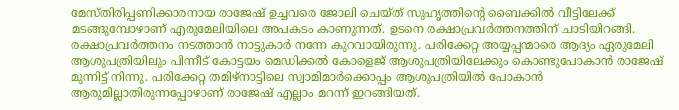മേസ്തിരിപ്പണിക്കാരനായ രാജേഷ് ഉച്ചവരെ ജോലി ചെയ്ത് സുഹൃത്തിന്റെ ബൈക്കില്‍ വീട്ടിലേക്ക് മടങ്ങുമ്പോഴാണ് എരുമേലിയിലെ അപകടം കാണുന്നത്. ഉടനെ രക്ഷാപ്രവര്‍ത്തനത്തിന് ചാടിയിറങ്ങി. രക്ഷാപ്രവര്‍ത്തനം നടത്താന്‍ നാട്ടുകാര്‍ നന്നേ കുറവായിരുന്നു. പരിക്കേറ്റ അയ്യപ്പന്മാരെ ആദ്യം ഏരുമേലി ആശുപത്രിയിലും പിന്നീട് കോട്ടയം മെഡിക്കല്‍ കോളെജ് ആശുപത്രിയിലേക്കും കൊണ്ടുപോകാന്‍ രാജേഷ് മുന്നിട്ട് നിന്നു. പരിക്കേറ്റ തമിഴ്നാട്ടിലെ സ്വാമിമാര്‍ക്കൊപ്പം ആശുപത്രിയില്‍ പോകാന്‍ ആരുമില്ലാതിരുന്നപ്പോഴാണ് രാജേഷ് എല്ലാം മറന്ന് ഇറങ്ങിയത്.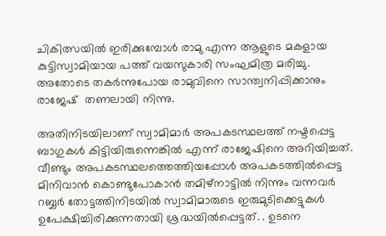ചികിത്സയില്‍ ഇരിക്കുമ്പോള്‍ രാമു എന്ന ആളുടെ മകളായ കുട്ടിസ്വാമിയായ പത്ത് വയസുകാരി സംഘമിത്ര മരിച്ചു.  അതോടെ തകര്‍ന്നുപോയ രാമുവിനെ സാന്ത്വനിപ്പിക്കാനും രാജേഷ്  തണലായി നിന്നു.

അതിനിടയിലാണ് സ്വാമിമാര്‍ അപകടസ്ഥലത്ത് നഷ്ടപ്പെട്ട ബാഗുകള്‍ കിട്ടിയിരുന്നെങ്കില്‍ എന്ന് രാജേഷിനെ അറിയിച്ചത്. വീണ്ടും അപകടസ്ഥലത്തെത്തിയപ്പോള്‍ അപകടത്തില്‍പ്പെട്ട മിനിവാന്‍ കൊണ്ടുപോകാന്‍ തമിഴ്നാട്ടില്‍ നിന്നും വന്നവര്‍ റബ്ബര്‍ തോട്ടത്തിനിടയില്‍ സ്വാമിമാരുടെ ഇരുമുടിക്കെട്ടുകള്‍ ഉപേക്ഷിച്ചിരിക്കുന്നതായി ശ്രദ്ധയില്‍പ്പെട്ടത്. . ഉടനെ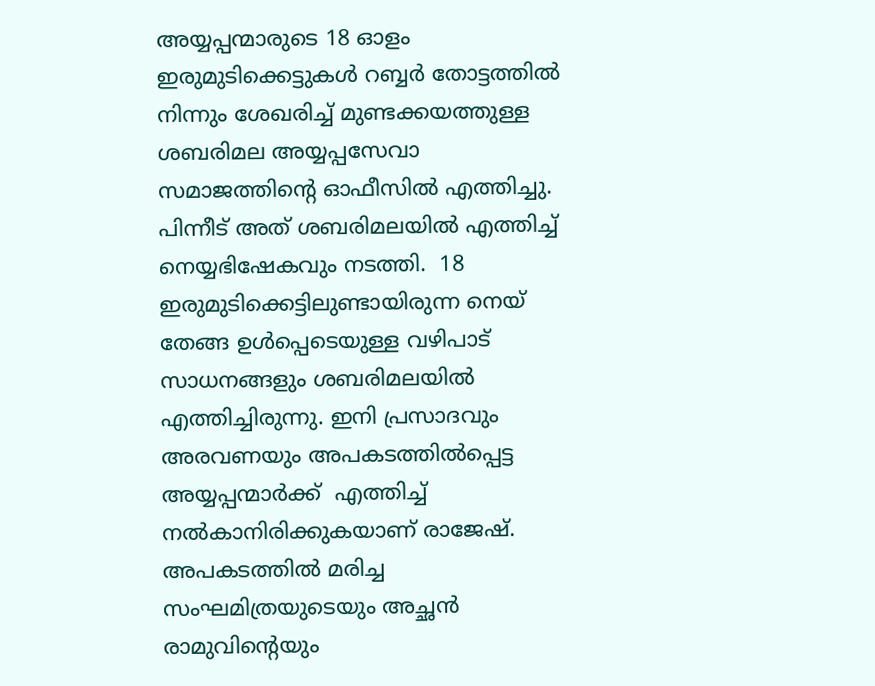അയ്യപ്പന്മാരുടെ 18 ഓളം ഇരുമുടിക്കെട്ടുകള്‍ റബ്ബര്‍ തോട്ടത്തില്‍ നിന്നും ശേഖരിച്ച് മുണ്ടക്കയത്തുള്ള ശബരിമല അയ്യപ്പസേവാ സമാജത്തിന്റെ ഓഫീസില്‍ എത്തിച്ചു. പിന്നീട് അത് ശബരിമലയില്‍ എത്തിച്ച് നെയ്യഭിഷേകവും നടത്തി.  18  ഇരുമുടിക്കെട്ടിലുണ്ടായിരുന്ന നെയ് തേങ്ങ ഉള്‍പ്പെടെയുള്ള വഴിപാട് സാധനങ്ങളും ശബരിമലയില്‍ എത്തിച്ചിരുന്നു. ഇനി പ്രസാദവും അരവണയും അപകടത്തില്‍പ്പെട്ട അയ്യപ്പന്മാര്‍ക്ക്  എത്തിച്ച് നല്‍കാനിരിക്കുകയാണ് രാജേഷ്. അപകടത്തില്‍ മരിച്ച സംഘമിത്രയുടെയും അച്ഛന്‍ രാമുവിന്റെയും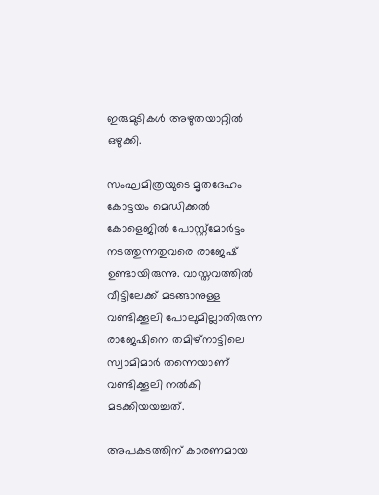ഇരുമുടികള്‍ അഴുതയാറ്റില്‍ ഒഴുക്കി.

സംഘമിത്രയുടെ മൃതദേഹം കോട്ടയം മെഡിക്കല്‍ കോളെജില്‍ പോസ്റ്റ്മോര്‍ട്ടം നടത്തുന്നതുവരെ രാജേഷ് ഉണ്ടായിരുന്നു. വാസ്തവത്തില്‍ വീട്ടിലേക്ക് മടങ്ങാനുള്ള വണ്ടിക്കൂലി പോലുമില്ലാതിരുന്ന രാജേഷിനെ തമിഴ്നാട്ടിലെ സ്വാമിമാര്‍ തന്നെയാണ് വണ്ടിക്കൂലി നല്‍കി മടക്കിയയച്ചത്.

അപകടത്തിന് കാരണമായ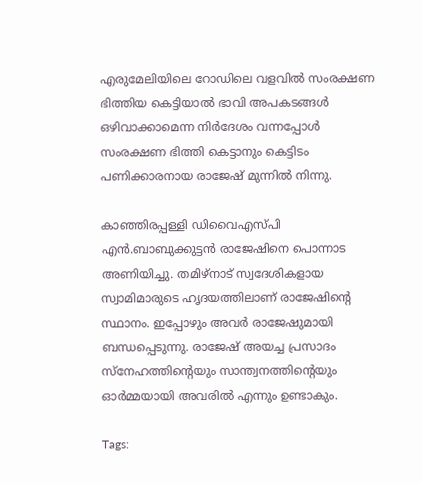എരുമേലിയിലെ റോഡിലെ വളവില്‍ സംരക്ഷണ ഭിത്തിയ കെട്ടിയാല്‍ ഭാവി അപകടങ്ങള്‍ ഒഴിവാക്കാമെന്ന നിര്‍ദേശം വന്നപ്പോള്‍ സംരക്ഷണ ഭിത്തി കെട്ടാനും കെട്ടിടം പണിക്കാരനായ രാജേഷ് മുന്നില്‍ നിന്നു.

കാഞ്ഞിരപ്പള്ളി ഡിവൈഎസ്പി എന്‍.ബാബുക്കുട്ടന്‍ രാജേഷിനെ പൊന്നാട അണിയിച്ചു. തമിഴ്നാട് സ്വദേശികളായ സ്വാമിമാരുടെ ഹൃദയത്തിലാണ് രാജേഷിന്റെ സ്ഥാനം. ഇപ്പോഴും അവര്‍ രാജേഷുമായി ബന്ധപ്പെടുന്നു. രാജേഷ് അയച്ച പ്രസാദം സ്നേഹത്തിന്റെയും സാന്ത്വനത്തിന്റെയും ഓര്‍മ്മയായി അവരില്‍ എന്നും ഉണ്ടാകും.

Tags: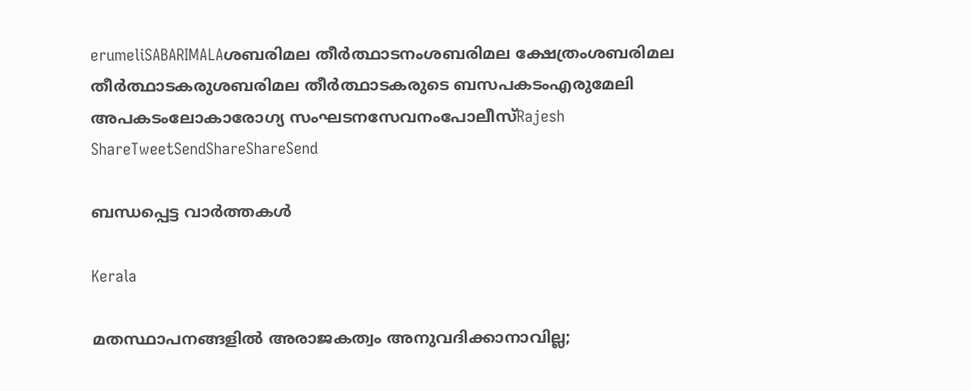erumeliSABARIMALAശബരിമല തീര്‍ത്ഥാടനംശബരിമല ക്ഷേത്രംശബരിമല തീര്‍ത്ഥാടകരുശബരിമല തീര്‍ത്ഥാടകരുടെ ബസപകടംഎരുമേലി അപകടംലോകാരോഗ്യ സംഘടനസേവനംപോലീസ്Rajesh
ShareTweetSendShareShareSend

ബന്ധപ്പെട്ട വാര്‍ത്തകള്‍

Kerala

മതസ്ഥാപനങ്ങളില്‍ അരാജകത്വം അനുവദിക്കാനാവില്ല;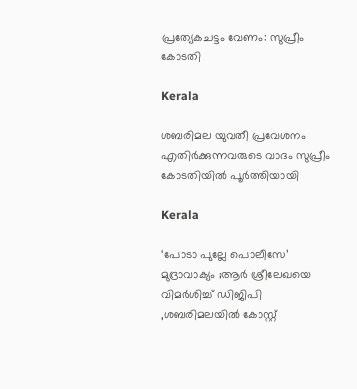പ്രത്യേകചട്ടം വേണം: സുപ്രീം കോടതി

Kerala

ശബരിമല യുവതീ പ്രവേശനം എതിര്‍ക്കുന്നവരുടെ വാദം സുപ്രീം കോടതിയില്‍ പൂര്‍ത്തിയായി

Kerala

‘പോടാ പുല്ലേ പൊലീസേ’ മുദ്രാവാക്യം ;ആര്‍ ശ്രീലേഖയെ വിമര്‍ശിച്ച് ഡിജിപി ,ശബരിമലയില്‍ കോസ്റ്റ്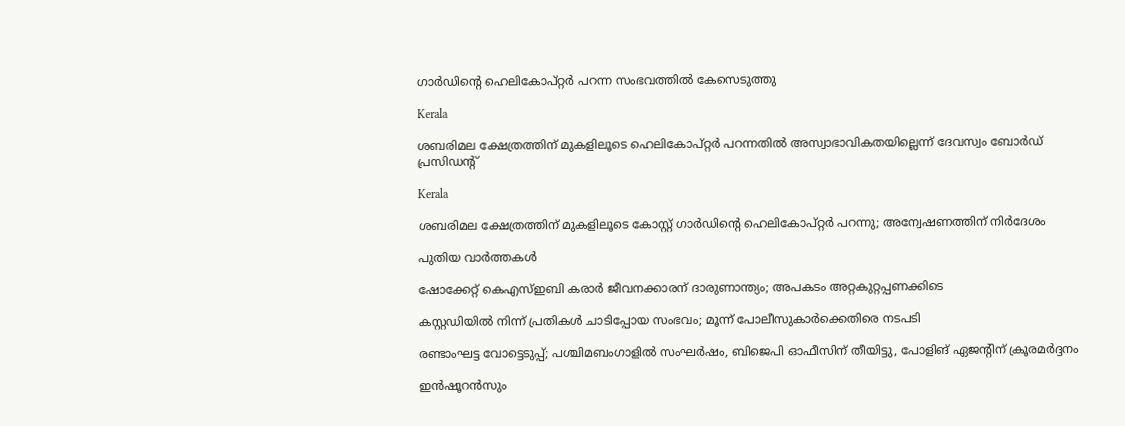ഗാര്‍ഡിന്റെ ഹെലികോപ്റ്റര്‍ പറന്ന സംഭവത്തില്‍ കേസെടുത്തു

Kerala

ശബരിമല ക്ഷേത്രത്തിന് മുകളിലൂടെ ഹെലികോപ്റ്റര്‍ പറന്നതില്‍ അസ്വാഭാവികതയില്ലെന്ന് ദേവസ്വം ബോര്‍ഡ് പ്രസിഡന്റ്

Kerala

ശബരിമല ക്ഷേത്രത്തിന് മുകളിലൂടെ കോസ്റ്റ് ഗാർഡിന്റെ ഹെലികോപ്റ്റർ പറന്നു; അന്വേഷണത്തിന് നിർദേശം

പുതിയ വാര്‍ത്തകള്‍

ഷോക്കേറ്റ് കെഎസ്ഇബി കരാർ ജീവനക്കാരന് ദാരുണാന്ത്യം; അപകടം അറ്റകുറ്റപ്പണക്കിടെ

കസ്റ്റഡിയില്‍ നിന്ന് പ്രതികള്‍ ചാടിപ്പോയ സംഭവം; മൂന്ന് പോലീസുകാര്‍ക്കെതിരെ നടപടി

രണ്ടാംഘട്ട വോട്ടെടുപ്പ്; പശ്ചിമബംഗാളിൽ സംഘർഷം, ബിജെപി ഓഫീസിന് തീയിട്ടു, പോളിങ് ഏജൻ്റിന് ക്രൂരമർദ്ദനം

ഇന്‍ഷൂറന്‍സും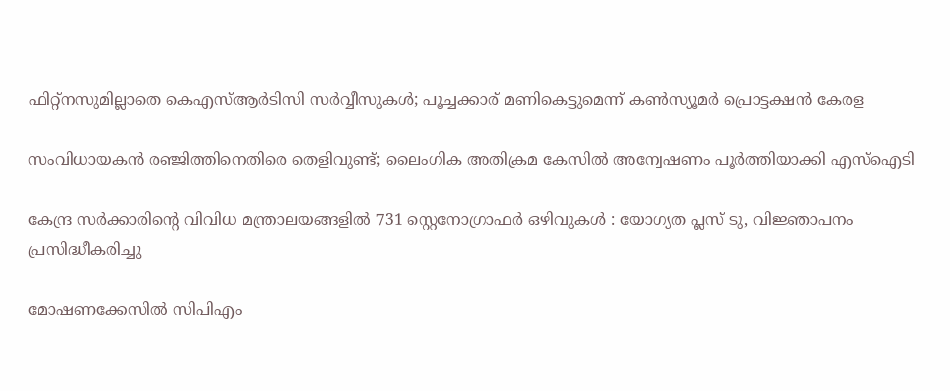ഫിറ്റ്‌നസുമില്ലാതെ കെഎസ്ആര്‍ടിസി സര്‍വ്വീസുകൾ; പൂച്ചക്കാര് മണികെട്ടുമെന്ന് കണ്‍സ്യൂമര്‍ പ്രൊട്ടക്ഷന്‍ കേരള

സംവിധായകൻ രഞ്ജിത്തിനെതിരെ തെളിവുണ്ട്; ലൈംഗിക അതിക്രമ കേസില്‍ അന്വേഷണം പൂര്‍ത്തിയാക്കി എസ്ഐടി

കേന്ദ്ര സർക്കാരിന്റെ വിവിധ മന്ത്രാലയങ്ങളിൽ 731 സ്റ്റെനോഗ്രാഫർ ഒഴിവുകൾ : യോഗ്യത പ്ലസ് ടു, വിജ്ഞാപനം പ്രസിദ്ധീകരിച്ചു

മോഷണക്കേസിൽ സിപിഎം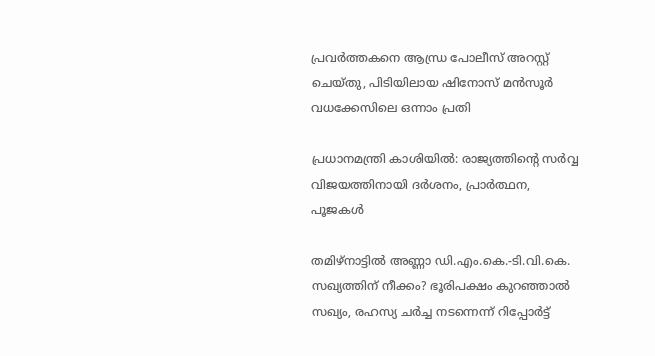പ്രവര്‍ത്തകനെ ആന്ധ്ര പോലീസ് അറസ്റ്റ് ചെയ്തു, പിടിയിലായ ഷിനോസ് മന്‍സൂര്‍ വധക്കേസിലെ ഒന്നാം പ്രതി

പ്രധാനമന്ത്രി കാശിയിൽ: രാജ്യത്തിന്റെ സർവ്വ വിജയത്തിനായി ദർശനം, പ്രാർത്ഥന, പൂജകൾ

തമിഴ്‌നാട്ടിൽ അണ്ണാ ഡി.എം.കെ.-ടി.വി.കെ. സഖ്യത്തിന് നീക്കം? ഭൂരിപക്ഷം കുറഞ്ഞാൽ സഖ്യം, രഹസ്യ ചർച്ച നടന്നെന്ന് റിപ്പോർട്ട്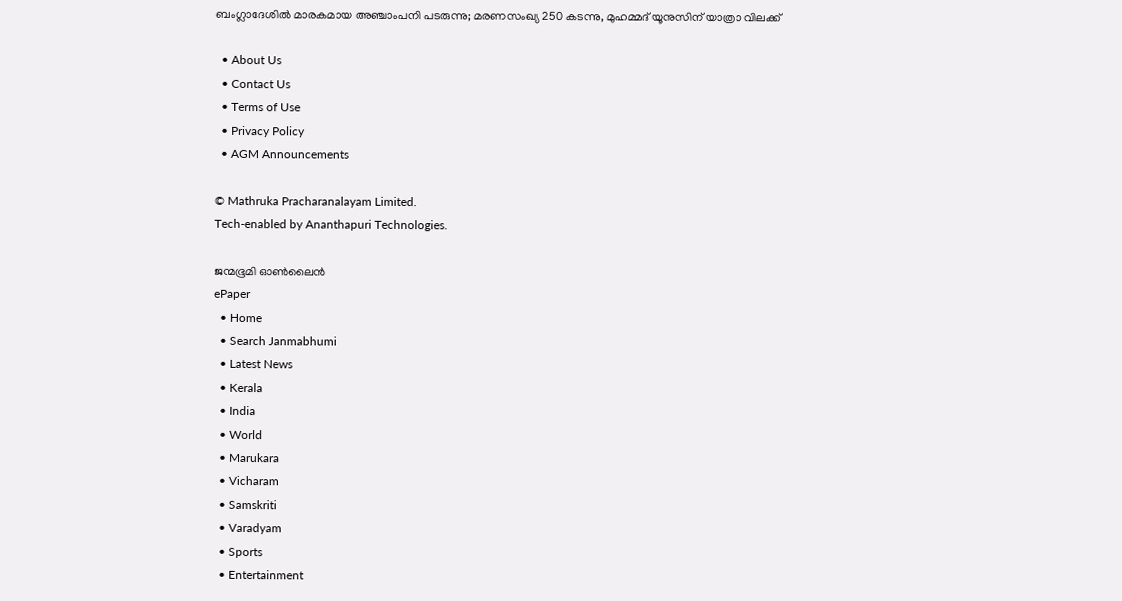ബംഗ്ലാദേശില്‍ മാരകമായ അഞ്ചാംപനി പടരുന്നു; മരണസംഖ്യ 250 കടന്നു, മുഹമ്മദ് യൂനുസിന് യാത്രാ വിലക്ക്

  • About Us
  • Contact Us
  • Terms of Use
  • Privacy Policy
  • AGM Announcements

© Mathruka Pracharanalayam Limited.
Tech-enabled by Ananthapuri Technologies.

ജന്മഭൂമി ഓണ്‍ലൈന്‍
ePaper
  • Home
  • Search Janmabhumi
  • Latest News
  • Kerala
  • India
  • World
  • Marukara
  • Vicharam
  • Samskriti
  • Varadyam
  • Sports
  • Entertainment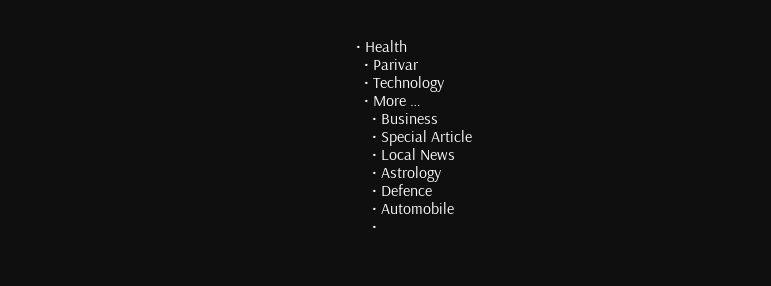• Health
  • Parivar
  • Technology
  • More …
    • Business
    • Special Article
    • Local News
    • Astrology
    • Defence
    • Automobile
    •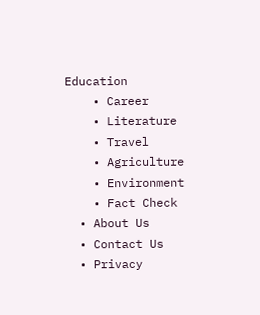Education
    • Career
    • Literature
    • Travel
    • Agriculture
    • Environment
    • Fact Check
  • About Us
  • Contact Us
  • Privacy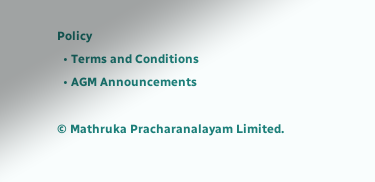Policy
  • Terms and Conditions
  • AGM Announcements

© Mathruka Pracharanalayam Limited.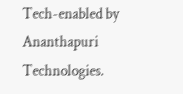Tech-enabled by Ananthapuri Technologies.